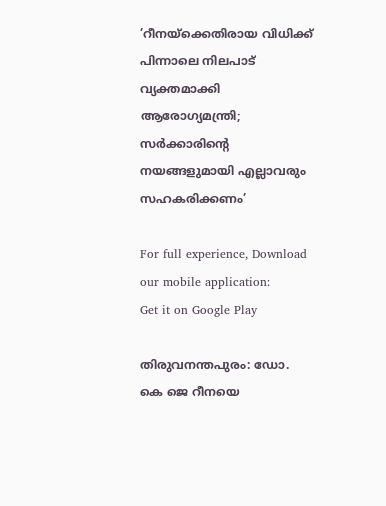’റീനയ്ക്കെതിരായ വിധിക്ക് പിന്നാലെ നിലപാട് വ്യക്തമാക്കി ആരോഗ്യമന്ത്രി; സർക്കാരിന്റെ നയങ്ങളുമായി എല്ലാവരും സഹകരിക്കണം’

For full experience, Download our mobile application:
Get it on Google Play

തിരുവനന്തപുരം: ഡോ. കെ ജെ റീനയെ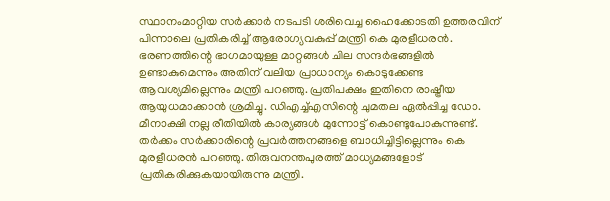സ്ഥാനംമാറ്റിയ സര്‍ക്കാര്‍ നടപടി ശരിവെച്ച ഹൈക്കോടതി ഉത്തരവിന് പിന്നാലെ പ്രതികരിച്ച് ആരോഗ്യവകുപ്പ് മന്ത്രി കെ മുരളീധരന്‍. ഭരണത്തിന്റെ ഭാഗമായുള്ള മാറ്റങ്ങള്‍ ചില സന്ദര്‍ഭങ്ങളില്‍ ഉണ്ടാകുമെന്നും അതിന് വലിയ പ്രാധാന്യം കൊടുക്കേണ്ട ആവശ്യമില്ലെന്നും മന്ത്രി പറഞ്ഞു. പ്രതിപക്ഷം ഇതിനെ രാഷ്ട്രീയ ആയുധമാക്കാന്‍ ശ്രമിച്ചു. ഡിഎച്ച്എസിന്റെ ചുമതല ഏല്‍പ്പിച്ച ഡോ. മീനാക്ഷി നല്ല രീതിയില്‍ കാര്യങ്ങള്‍ മുന്നോട്ട് കൊണ്ടുപോകുന്നുണ്ട്. തര്‍ക്കം സര്‍ക്കാരിന്റെ പ്രവര്‍ത്തനങ്ങളെ ബാധിച്ചിട്ടില്ലെന്നും കെ മുരളീധരന്‍ പറഞ്ഞു. തിരുവനന്തപുരത്ത് മാധ്യമങ്ങളോട് പ്രതികരിക്കുകയായിരുന്നു മന്ത്രി.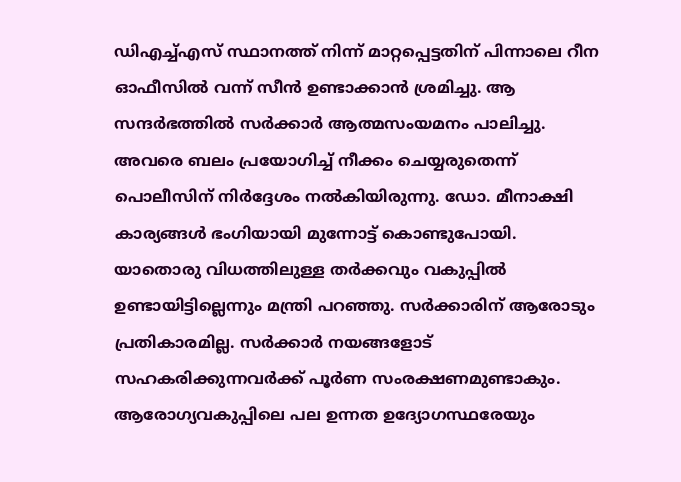ഡിഎച്ച്എസ് സ്ഥാനത്ത് നിന്ന് മാറ്റപ്പെട്ടതിന് പിന്നാലെ റീന ഓഫീസില്‍ വന്ന് സീന്‍ ഉണ്ടാക്കാന്‍ ശ്രമിച്ചു. ആ സന്ദര്‍ഭത്തില്‍ സര്‍ക്കാര്‍ ആത്മസംയമനം പാലിച്ചു. അവരെ ബലം പ്രയോഗിച്ച് നീക്കം ചെയ്യരുതെന്ന് പൊലീസിന് നിര്‍ദ്ദേശം നല്‍കിയിരുന്നു. ഡോ. മീനാക്ഷി കാര്യങ്ങള്‍ ഭംഗിയായി മുന്നോട്ട് കൊണ്ടുപോയി. യാതൊരു വിധത്തിലുള്ള തര്‍ക്കവും വകുപ്പില്‍ ഉണ്ടായിട്ടില്ലെന്നും മന്ത്രി പറഞ്ഞു. സര്‍ക്കാരിന് ആരോടും പ്രതികാരമില്ല. സര്‍ക്കാര്‍ നയങ്ങളോട് സഹകരിക്കുന്നവര്‍ക്ക് പൂര്‍ണ സംരക്ഷണമുണ്ടാകും. ആരോഗ്യവകുപ്പിലെ പല ഉന്നത ഉദ്യോഗസ്ഥരേയും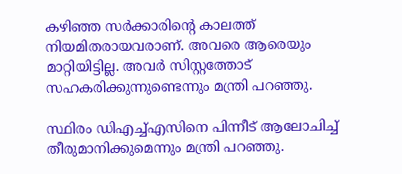കഴിഞ്ഞ സര്‍ക്കാരിന്റെ കാലത്ത് നിയമിതരായവരാണ്. അവരെ ആരെയും മാറ്റിയിട്ടില്ല. അവര്‍ സിസ്റ്റത്തോട് സഹകരിക്കുന്നുണ്ടെന്നും മന്ത്രി പറഞ്ഞു.

സ്ഥിരം ഡിഎച്ച്എസിനെ പിന്നീട് ആലോചിച്ച് തീരുമാനിക്കുമെന്നും മന്ത്രി പറഞ്ഞു.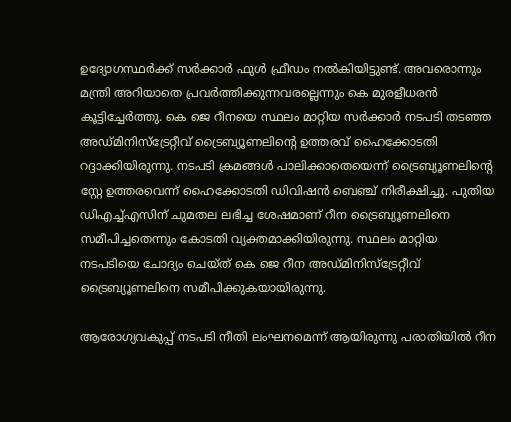ഉദ്യോഗസ്ഥര്‍ക്ക് സര്‍ക്കാര്‍ ഫുള്‍ ഫ്രീഡം നല്‍കിയിട്ടുണ്ട്. അവരൊന്നും മന്ത്രി അറിയാതെ പ്രവര്‍ത്തിക്കുന്നവരല്ലെന്നും കെ മുരളീധരന്‍ കൂട്ടിച്ചേര്‍ത്തു. കെ ജെ റീനയെ സ്ഥലം മാറ്റിയ സര്‍ക്കാര്‍ നടപടി തടഞ്ഞ അഡ്മിനിസ്‌ട്രേറ്റീവ് ട്രൈബ്യൂണലിന്റെ ഉത്തരവ് ഹൈക്കോടതി റദ്ദാക്കിയിരുന്നു. നടപടി ക്രമങ്ങള്‍ പാലിക്കാതെയെന്ന് ട്രൈബ്യൂണലിന്റെ സ്റ്റേ ഉത്തരവെന്ന് ഹൈക്കോടതി ഡിവിഷന്‍ ബെഞ്ച് നിരീക്ഷിച്ചു. പുതിയ ഡിഎച്ച്എസിന് ചുമതല ലഭിച്ച ശേഷമാണ് റീന ട്രൈബ്യൂണലിനെ സമീപിച്ചതെന്നും കോടതി വ്യക്തമാക്കിയിരുന്നു. സ്ഥലം മാറ്റിയ നടപടിയെ ചോദ്യം ചെയ്ത് കെ ജെ റീന അഡ്മിനിസ്ട്രേറ്റീവ് ട്രൈബ്യൂണലിനെ സമീപിക്കുകയായിരുന്നു.

ആരോഗ്യവകുപ്പ് നടപടി നീതി ലംഘനമെന്ന് ആയിരുന്നു പരാതിയില്‍ റീന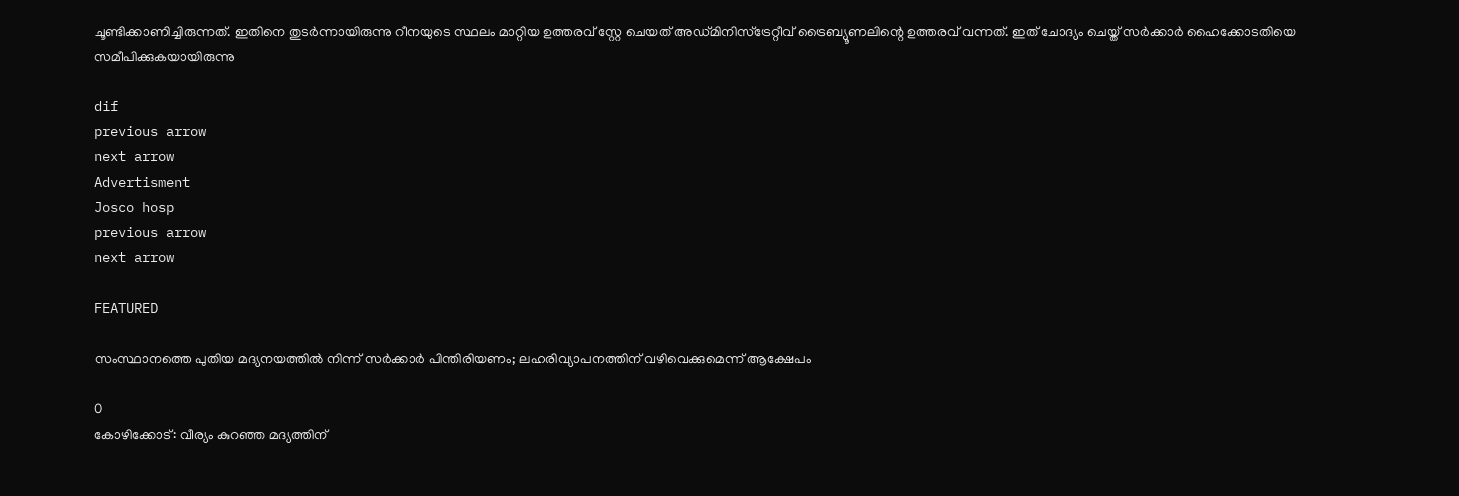ചൂണ്ടിക്കാണിച്ചിരുന്നത്. ഇതിനെ തുടര്‍ന്നായിരുന്നു റീനയുടെ സ്ഥലം മാറ്റിയ ഉത്തരവ് സ്റ്റേ ചെയത് അഡ്മിനിസ്ട്രേറ്റീവ് ട്രൈബ്യൂണലിന്റെ ഉത്തരവ് വന്നത്. ഇത് ചോദ്യം ചെയ്ത് സര്‍ക്കാര്‍ ഹൈക്കോടതിയെ സമീപിക്കുകയായിരുന്നു

dif
previous arrow
next arrow
Advertisment
Josco hosp
previous arrow
next arrow

FEATURED

സംസ്ഥാനത്തെ പുതിയ മദ്യനയത്തിൽ നിന്ന് സർക്കാർ പിന്തിരിയണം; ലഹരിവ്യാപനത്തിന് വഴിവെക്കുമെന്ന് ആക്ഷേപം

0
കോഴിക്കോട്: വീര്യം കുറഞ്ഞ മദ്യത്തിന്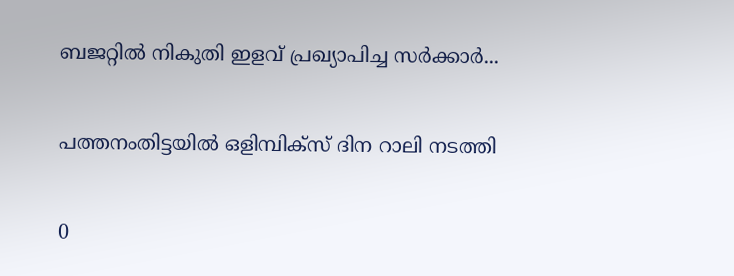ബജറ്റിൽ നികുതി ഇളവ് പ്രഖ്യാപിച്ച സർക്കാർ...

പത്തനംതിട്ടയില്‍ ഒളിമ്പിക്‌സ് ദിന റാലി നടത്തി

0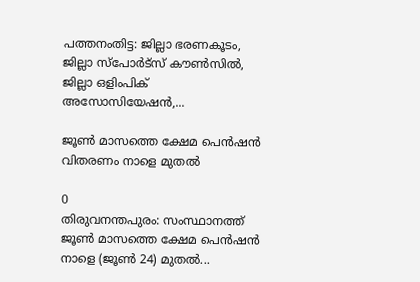പത്തനംതിട്ട: ജില്ലാ ഭരണകൂടം, ജില്ലാ സ്പോർട്‌സ് കൗൺസിൽ, ജില്ലാ ഒളിംപിക് അസോസിയേഷൻ,...

ജൂണ്‍ മാസത്തെ ക്ഷേമ പെന്‍ഷന്‍ വിതരണം നാളെ മുതല്‍

0
തിരുവനന്തപുരം: സംസ്ഥാനത്ത് ജൂൺ മാസത്തെ ക്ഷേമ പെൻഷൻ നാളെ (ജൂൺ 24) മുതൽ...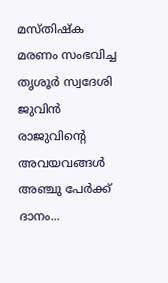മസ്തിഷ്‌ക മരണം സംഭവിച്ച തൃശൂർ സ്വദേശി ജുവിൻ രാജുവിന്റെ അവയവങ്ങൾ അഞ്ചു പേർക്ക് ദാനം...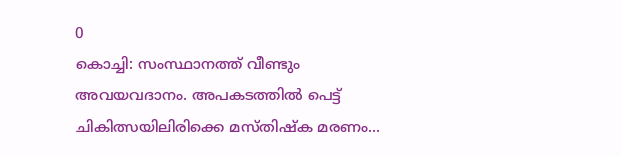0
കൊച്ചി: സംസ്ഥാനത്ത് വീണ്ടും അവയവദാനം. അപകടത്തിൽ പെട്ട് ചികിത്സയിലിരിക്കെ മസ്തിഷ്‌ക മരണം...